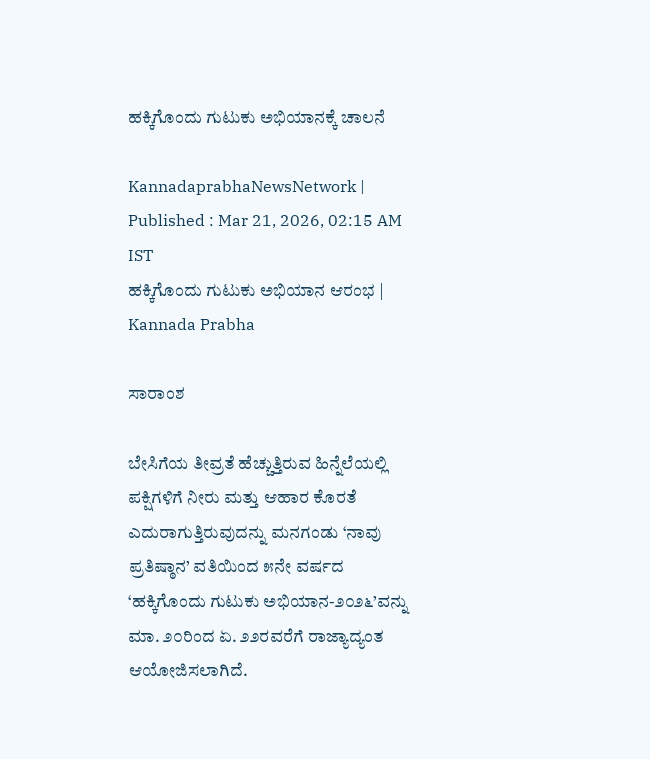ಹಕ್ಕಿಗೊಂದು ಗುಟುಕು ಅಭಿಯಾನಕ್ಕೆ ಚಾಲನೆ

KannadaprabhaNewsNetwork |
Published : Mar 21, 2026, 02:15 AM IST
ಹಕ್ಕಿಗೊಂದು ಗುಟುಕು ಅಭಿಯಾನ ಆರಂಭ | Kannada Prabha

ಸಾರಾಂಶ

ಬೇಸಿಗೆಯ ತೀವ್ರತೆ ಹೆಚ್ಚುತ್ತಿರುವ ಹಿನ್ನೆಲೆಯಲ್ಲಿ ಪಕ್ಷಿಗಳಿಗೆ ನೀರು ಮತ್ತು ಆಹಾರ ಕೊರತೆ ಎದುರಾಗುತ್ತಿರುವುದನ್ನು ಮನಗಂಡು ‘ನಾವು ಪ್ರತಿಷ್ಠಾನ’ ವತಿಯಿಂದ ೫ನೇ ವರ್ಷದ ‘ಹಕ್ಕಿಗೊಂದು ಗುಟುಕು ಅಭಿಯಾನ-೨೦೨೬’ವನ್ನು ಮಾ. ೨೦ರಿಂದ ಏ. ೨೨ರವರೆಗೆ ರಾಜ್ಯಾದ್ಯಂತ ಆಯೋಜಿಸಲಾಗಿದೆ.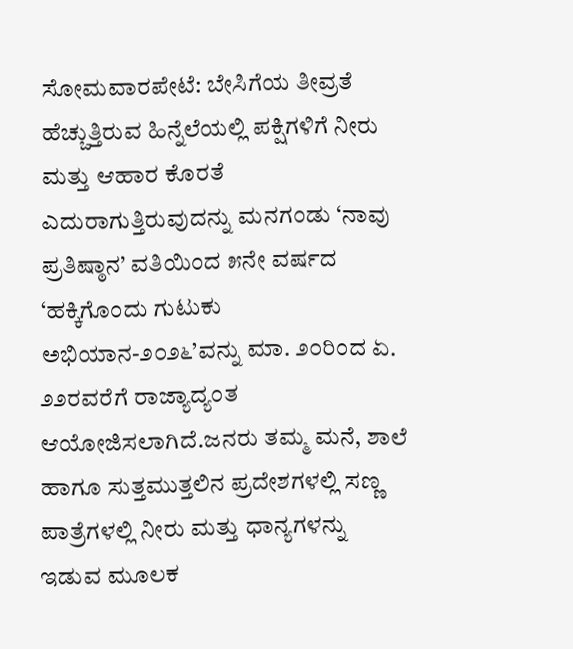ಸೋಮವಾರಪೇಟೆ: ಬೇಸಿಗೆಯ ತೀವ್ರತೆ ಹೆಚ್ಚುತ್ತಿರುವ ಹಿನ್ನೆಲೆಯಲ್ಲಿ ಪಕ್ಷಿಗಳಿಗೆ ನೀರು ಮತ್ತು ಆಹಾರ ಕೊರತೆ ಎದುರಾಗುತ್ತಿರುವುದನ್ನು ಮನಗಂಡು ‘ನಾವು ಪ್ರತಿಷ್ಠಾನ’ ವತಿಯಿಂದ ೫ನೇ ವರ್ಷದ ‘ಹಕ್ಕಿಗೊಂದು ಗುಟುಕು ಅಭಿಯಾನ-೨೦೨೬’ವನ್ನು ಮಾ. ೨೦ರಿಂದ ಏ. ೨೨ರವರೆಗೆ ರಾಜ್ಯಾದ್ಯಂತ ಆಯೋಜಿಸಲಾಗಿದೆ.ಜನರು ತಮ್ಮ ಮನೆ, ಶಾಲೆ ಹಾಗೂ ಸುತ್ತಮುತ್ತಲಿನ ಪ್ರದೇಶಗಳಲ್ಲಿ ಸಣ್ಣ ಪಾತ್ರೆಗಳಲ್ಲಿ ನೀರು ಮತ್ತು ಧಾನ್ಯಗಳನ್ನು ಇಡುವ ಮೂಲಕ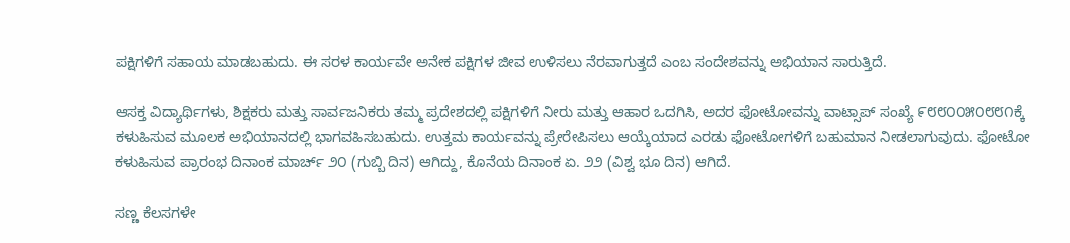ಪಕ್ಷಿಗಳಿಗೆ ಸಹಾಯ ಮಾಡಬಹುದು. ಈ ಸರಳ ಕಾರ್ಯವೇ ಅನೇಕ ಪಕ್ಷಿಗಳ ಜೀವ ಉಳಿಸಲು ನೆರವಾಗುತ್ತದೆ ಎಂಬ ಸಂದೇಶವನ್ನು ಅಭಿಯಾನ ಸಾರುತ್ತಿದೆ.

ಆಸಕ್ತ ವಿದ್ಯಾರ್ಥಿಗಳು, ಶಿಕ್ಷಕರು ಮತ್ತು ಸಾರ್ವಜನಿಕರು ತಮ್ಮ ಪ್ರದೇಶದಲ್ಲಿ ಪಕ್ಷಿಗಳಿಗೆ ನೀರು ಮತ್ತು ಆಹಾರ ಒದಗಿಸಿ, ಅದರ ಫೋಟೋವನ್ನು ವಾಟ್ಸಾಪ್ ಸಂಖ್ಯೆ ೯೮೮೦೦೫೦೮೮೧ಕ್ಕೆ ಕಳುಹಿಸುವ ಮೂಲಕ ಅಭಿಯಾನದಲ್ಲಿ ಭಾಗವಹಿಸಬಹುದು. ಉತ್ತಮ ಕಾರ್ಯವನ್ನು ಪ್ರೇರೇಪಿಸಲು ಆಯ್ಕೆಯಾದ ಎರಡು ಫೋಟೋಗಳಿಗೆ ಬಹುಮಾನ ನೀಡಲಾಗುವುದು. ಫೋಟೋ ಕಳುಹಿಸುವ ಪ್ರಾರಂಭ ದಿನಾಂಕ ಮಾರ್ಚ್ ೨೦ (ಗುಬ್ಬಿ ದಿನ) ಆಗಿದ್ದು, ಕೊನೆಯ ದಿನಾಂಕ ಏ. ೨೨ (ವಿಶ್ವ ಭೂ ದಿನ) ಆಗಿದೆ.

ಸಣ್ಣ ಕೆಲಸಗಳೇ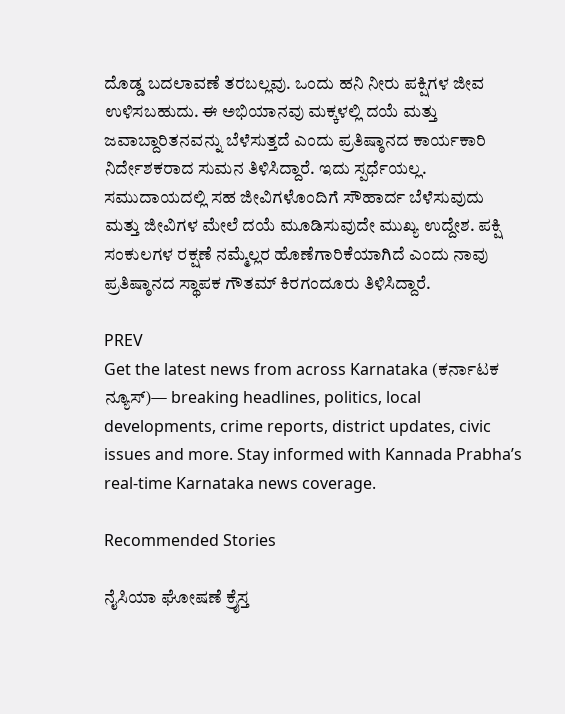ದೊಡ್ಡ ಬದಲಾವಣೆ ತರಬಲ್ಲವು. ಒಂದು ಹನಿ ನೀರು ಪಕ್ಷಿಗಳ ಜೀವ ಉಳಿಸಬಹುದು. ಈ ಅಭಿಯಾನವು ಮಕ್ಕಳಲ್ಲಿ ದಯೆ ಮತ್ತು ಜವಾಬ್ದಾರಿತನವನ್ನು ಬೆಳೆಸುತ್ತದೆ ಎಂದು ಪ್ರತಿಷ್ಠಾನದ ಕಾರ್ಯಕಾರಿ ನಿರ್ದೇಶಕರಾದ ಸುಮನ ತಿಳಿಸಿದ್ದಾರೆ. ಇದು ಸ್ಪರ್ಧೆಯಲ್ಲ. ಸಮುದಾಯದಲ್ಲಿ ಸಹ ಜೀವಿಗಳೊಂದಿಗೆ ಸೌಹಾರ್ದ ಬೆಳೆಸುವುದು ಮತ್ತು ಜೀವಿಗಳ ಮೇಲೆ ದಯೆ ಮೂಡಿಸುವುದೇ ಮುಖ್ಯ ಉದ್ದೇಶ. ಪಕ್ಷಿ ಸಂಕುಲಗಳ ರಕ್ಷಣೆ ನಮ್ಮೆಲ್ಲರ ಹೊಣೆಗಾರಿಕೆಯಾಗಿದೆ ಎಂದು ನಾವು ಪ್ರತಿಷ್ಠಾನದ ಸ್ಥಾಪಕ ಗೌತಮ್ ಕಿರಗಂದೂರು ತಿಳಿಸಿದ್ದಾರೆ.

PREV
Get the latest news from across Karnataka (ಕರ್ನಾಟಕ ನ್ಯೂಸ್)— breaking headlines, politics, local developments, crime reports, district updates, civic issues and more. Stay informed with Kannada Prabha’s real‑time Karnataka news coverage.

Recommended Stories

ನೈಸಿಯಾ ಘೋಷಣೆ ಕ್ರೈಸ್ತ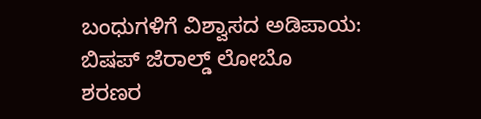ಬಂಧುಗಳಿಗೆ ವಿಶ್ವಾಸದ ಅಡಿಪಾಯ: ಬಿಷಪ್ ಜೆರಾಲ್ಡ್ ಲೋಬೊ
ಶರಣರ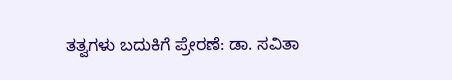ತತ್ವಗಳು ಬದುಕಿಗೆ ಪ್ರೇರಣೆ: ಡಾ. ಸವಿತಾ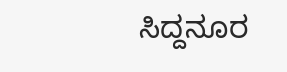ಸಿದ್ದನೂರ